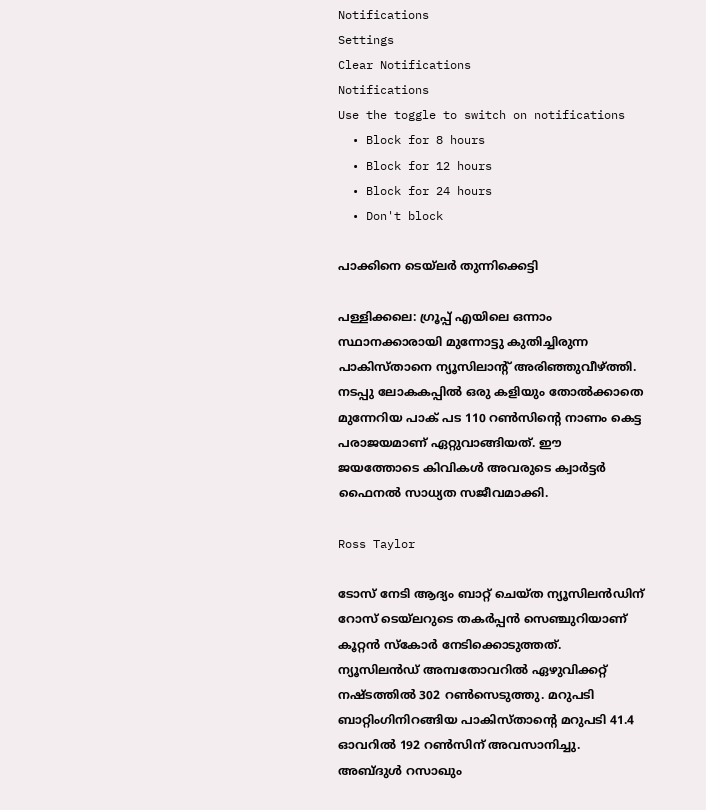Notifications
Settings
Clear Notifications
Notifications
Use the toggle to switch on notifications
  • Block for 8 hours
  • Block for 12 hours
  • Block for 24 hours
  • Don't block

പാക്കിനെ ടെയ്‌ലര്‍ തുന്നിക്കെട്ടി

പള്ളിക്കലെ: ഗ്രൂപ്പ് എയിലെ ഒന്നാം സ്ഥാനക്കാരായി മുന്നോട്ടു കുതിച്ചിരുന്ന പാകിസ്താനെ ന്യൂസിലാന്റ് അരിഞ്ഞുവീഴ്ത്തി. നടപ്പു ലോകകപ്പില്‍ ഒരു കളിയും തോല്‍ക്കാതെ മുന്നേറിയ പാക് പട 110 റണ്‍സിന്റെ നാണം കെട്ട പരാജയമാണ് ഏറ്റുവാങ്ങിയത്. ഈ ജയത്തോടെ കിവികള്‍ അവരുടെ ക്വാര്‍ട്ടര്‍ ഫൈനല്‍ സാധ്യത സജീവമാക്കി.

Ross Taylor

ടോസ് നേടി ആദ്യം ബാറ്റ് ചെയ്ത ന്യൂസിലന്‍ഡിന് റോസ് ടെയ്‌ലറുടെ തകര്‍പ്പന്‍ സെഞ്ചുറിയാണ് കൂറ്റന്‍ സ്‌കോര്‍ നേടിക്കൊടുത്തത്. ന്യൂസിലന്‍ഡ് അമ്പതോവറില്‍ ഏഴുവിക്കറ്റ് നഷ്ടത്തില്‍ 302 റണ്‍സെടുത്തു. മറുപടി ബാറ്റിംഗിനിറങ്ങിയ പാകിസ്താന്റെ മറുപടി 41.4 ഓവറില്‍ 192 റണ്‍സിന് അവസാനിച്ചു. അബ്ദുള്‍ റസാഖും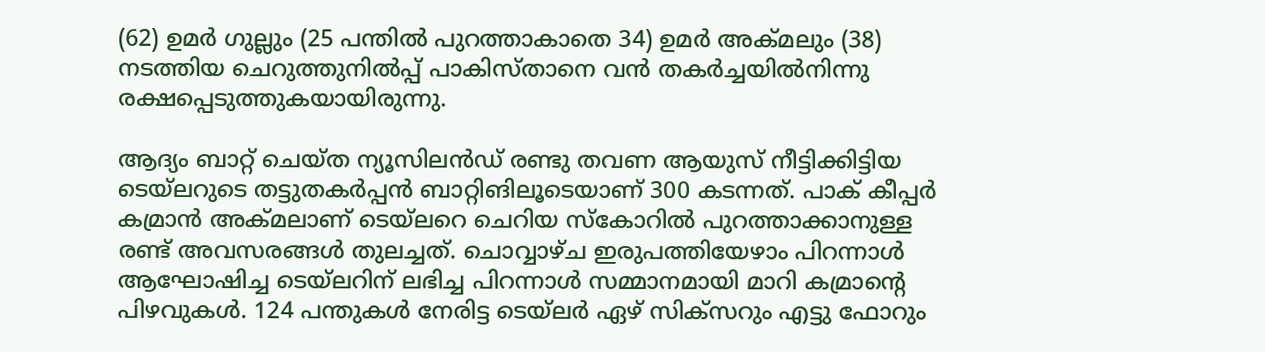(62) ഉമര്‍ ഗുല്ലും (25 പന്തില്‍ പുറത്താകാതെ 34) ഉമര്‍ അക്മലും (38) നടത്തിയ ചെറുത്തുനില്‍പ്പ് പാകിസ്താനെ വന്‍ തകര്‍ച്ചയില്‍നിന്നു രക്ഷപ്പെടുത്തുകയായിരുന്നു.

ആദ്യം ബാറ്റ് ചെയ്ത ന്യൂസിലന്‍ഡ് രണ്ടു തവണ ആയുസ് നീട്ടിക്കിട്ടിയ ടെയ്‌ലറുടെ തട്ടുതകര്‍പ്പന്‍ ബാറ്റിങിലൂടെയാണ് 300 കടന്നത്. പാക് കീപ്പര്‍ കമ്രാന്‍ അക്മലാണ് ടെയ്‌ലറെ ചെറിയ സ്‌കോറില്‍ പുറത്താക്കാനുള്ള രണ്ട് അവസരങ്ങള്‍ തുലച്ചത്. ചൊവ്വാഴ്ച ഇരുപത്തിയേഴാം പിറന്നാള്‍ ആഘോഷിച്ച ടെയ്‌ലറിന് ലഭിച്ച പിറന്നാള്‍ സമ്മാനമായി മാറി കമ്രാന്റെ പിഴവുകള്‍. 124 പന്തുകള്‍ നേരിട്ട ടെയ്‌ലര്‍ ഏഴ് സിക്‌സറും എട്ടു ഫോറും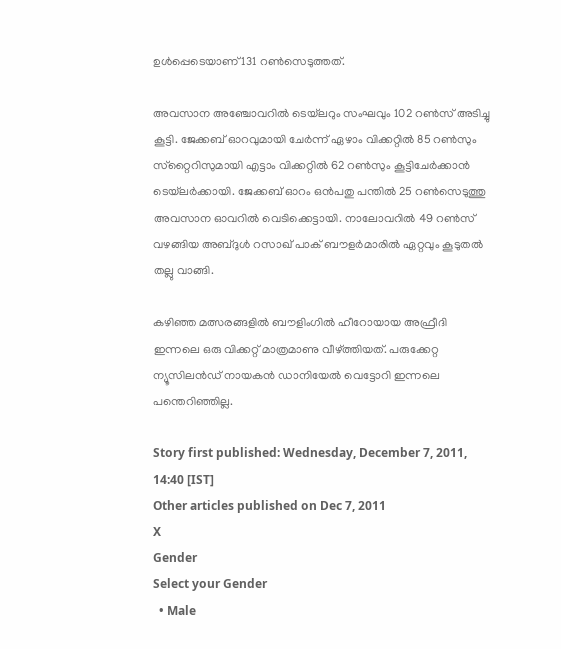ഉള്‍പ്പെടെയാണ് 131 റണ്‍സെടുത്തത്.

അവസാന അഞ്ചോവറില്‍ ടെയ്‌ലറും സംഘവും 102 റണ്‍സ് അടിച്ചു കൂട്ടി. ജേക്കബ് ഓറവുമായി ചേര്‍ന്ന് ഏഴാം വിക്കറ്റില്‍ 85 റണ്‍സും സ്‌റ്റൈറിസുമായി എട്ടാം വിക്കറ്റില്‍ 62 റണ്‍സും കൂട്ടിചേര്‍ക്കാന്‍ ടെയ്‌ലര്‍ക്കായി. ജേക്കബ് ഓറം ഒന്‍പതു പന്തില്‍ 25 റണ്‍സെടുത്തു അവസാന ഓവറില്‍ വെടിക്കെട്ടായി. നാലോവറില്‍ 49 റണ്‍സ് വഴങ്ങിയ അബ്ദുള്‍ റസാഖ് പാക് ബൗളര്‍മാരില്‍ ഏറ്റവും കൂടുതല്‍ തല്ലു വാങ്ങി.

കഴിഞ്ഞ മത്സരങ്ങളില്‍ ബൗളിംഗില്‍ ഹീറോയായ അഫ്രീദി ഇന്നലെ ഒരു വിക്കറ്റ് മാത്രമാണു വീഴ്ത്തിയത്. പരുക്കേറ്റ ന്യൂസിലന്‍ഡ് നായകന്‍ ഡാനിയേല്‍ വെട്ടോറി ഇന്നലെ പന്തെറിഞ്ഞില്ല.

Story first published: Wednesday, December 7, 2011, 14:40 [IST]
Other articles published on Dec 7, 2011
X
Gender
Select your Gender
  • Male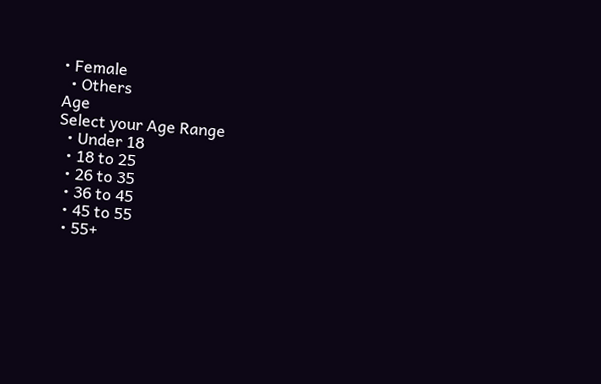• Female
  • Others
Age
Select your Age Range
  • Under 18
  • 18 to 25
  • 26 to 35
  • 36 to 45
  • 45 to 55
  • 55+